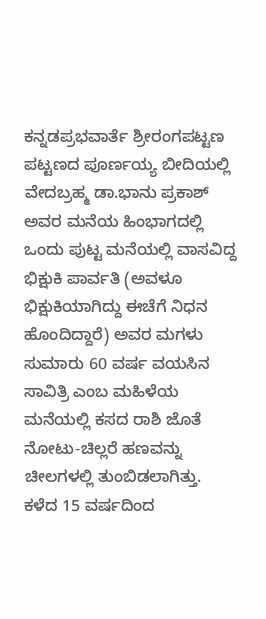ಕನ್ನಡಪ್ರಭವಾರ್ತೆ ಶ್ರೀರಂಗಪಟ್ಟಣ
ಪಟ್ಟಣದ ಪೂರ್ಣಯ್ಯ ಬೀದಿಯಲ್ಲಿ ವೇದಬ್ರಹ್ಮ ಡಾ.ಭಾನು ಪ್ರಕಾಶ್ ಅವರ ಮನೆಯ ಹಿಂಭಾಗದಲ್ಲಿ ಒಂದು ಪುಟ್ಟ ಮನೆಯಲ್ಲಿ ವಾಸವಿದ್ದ ಭಿಕ್ಷುಕಿ ಪಾರ್ವತಿ (ಅವಳೂ ಭಿಕ್ಷುಕಿಯಾಗಿದ್ದು ಈಚೆಗೆ ನಿಧನ ಹೊಂದಿದ್ದಾರೆ) ಅವರ ಮಗಳು ಸುಮಾರು 60 ವರ್ಷ ವಯಸಿನ ಸಾವಿತ್ರಿ ಎಂಬ ಮಹಿಳೆಯ ಮನೆಯಲ್ಲಿ ಕಸದ ರಾಶಿ ಜೊತೆ ನೋಟು-ಚಿಲ್ಲರೆ ಹಣವನ್ನು ಚೀಲಗಳಲ್ಲಿ ತುಂಬಿಡಲಾಗಿತ್ತು.
ಕಳೆದ 15 ವರ್ಷದಿಂದ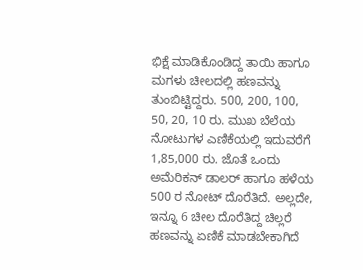ಭಿಕ್ಷೆ ಮಾಡಿಕೊಂಡಿದ್ದ ತಾಯಿ ಹಾಗೂ ಮಗಳು ಚೀಲದಲ್ಲಿ ಹಣವನ್ನು ತುಂಬಿಟ್ಟಿದ್ದರು. 500, 200, 100, 50, 20, 10 ರು. ಮುಖ ಬೆಲೆಯ ನೋಟುಗಳ ಎಣಿಕೆಯಲ್ಲಿ ಇದುವರೆಗೆ 1,85,000 ರು. ಜೊತೆ ಒಂದು ಅಮೆರಿಕನ್ ಡಾಲರ್ ಹಾಗೂ ಹಳೆಯ 500 ರ ನೋಟ್ ದೊರೆತಿದೆ. ಅಲ್ಲದೇ, ಇನ್ನೂ 6 ಚೀಲ ದೊರೆತಿದ್ದ ಚಿಲ್ಲರೆ ಹಣವನ್ನು ಏಣಿಕೆ ಮಾಡಬೇಕಾಗಿದೆ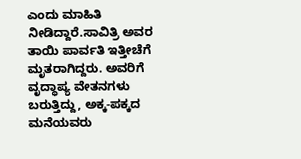ಎಂದು ಮಾಹಿತಿ ನೀಡಿದ್ದಾರೆ.ಸಾವಿತ್ರಿ ಅವರ ತಾಯಿ ಪಾರ್ವತಿ ಇತ್ತೀಚೆಗೆ ಮೃತರಾಗಿದ್ದರು. ಅವರಿಗೆ ವೃದ್ಧಾಪ್ಯ ವೇತನಗಳು ಬರುತ್ತಿದ್ದು, ಅಕ್ಕ-ಪಕ್ಕದ ಮನೆಯವರು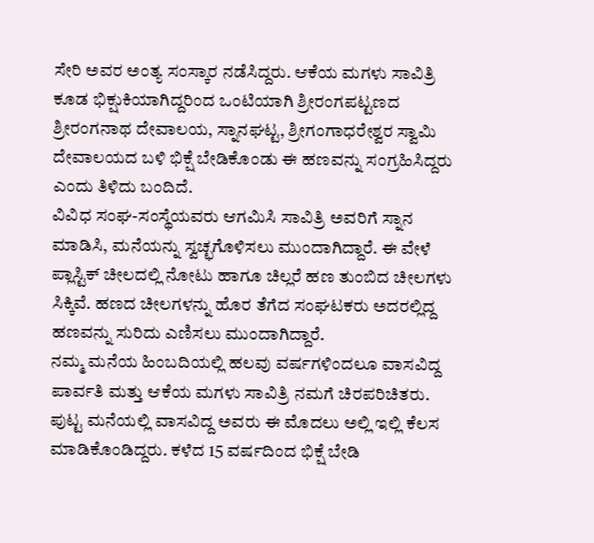ಸೇರಿ ಅವರ ಅಂತ್ಯ ಸಂಸ್ಕಾರ ನಡೆಸಿದ್ದರು. ಆಕೆಯ ಮಗಳು ಸಾವಿತ್ರಿ ಕೂಡ ಭಿಕ್ಷುಕಿಯಾಗಿದ್ದರಿಂದ ಒಂಟಿಯಾಗಿ ಶ್ರೀರಂಗಪಟ್ಟಣದ ಶ್ರೀರಂಗನಾಥ ದೇವಾಲಯ, ಸ್ನಾನಘಟ್ಟ, ಶ್ರೀಗಂಗಾಧರೇಶ್ವರ ಸ್ವಾಮಿ ದೇವಾಲಯದ ಬಳಿ ಭಿಕ್ಷೆ ಬೇಡಿಕೊಂಡು ಈ ಹಣವನ್ನು ಸಂಗ್ರಹಿಸಿದ್ದರು ಎಂದು ತಿಳಿದು ಬಂದಿದೆ.
ವಿವಿಧ ಸಂಘ-ಸಂಸ್ಥೆಯವರು ಆಗಮಿಸಿ ಸಾವಿತ್ರಿ ಅವರಿಗೆ ಸ್ನಾನ ಮಾಡಿಸಿ, ಮನೆಯನ್ನು ಸ್ವಚ್ಛಗೊಳಿಸಲು ಮುಂದಾಗಿದ್ದಾರೆ. ಈ ವೇಳೆ ಪ್ಲಾಸ್ಟಿಕ್ ಚೀಲದಲ್ಲಿ ನೋಟು ಹಾಗೂ ಚಿಲ್ಲರೆ ಹಣ ತುಂಬಿದ ಚೀಲಗಳು ಸಿಕ್ಕಿವೆ. ಹಣದ ಚೀಲಗಳನ್ನು ಹೊರ ತೆಗೆದ ಸಂಘಟಕರು ಅದರಲ್ಲಿದ್ದ ಹಣವನ್ನು ಸುರಿದು ಎಣಿಸಲು ಮುಂದಾಗಿದ್ದಾರೆ.
ನಮ್ಮ ಮನೆಯ ಹಿಂಬದಿಯಲ್ಲಿ ಹಲವು ವರ್ಷಗಳಿಂದಲೂ ವಾಸವಿದ್ದ ಪಾರ್ವತಿ ಮತ್ತು ಆಕೆಯ ಮಗಳು ಸಾವಿತ್ರಿ ನಮಗೆ ಚಿರಪರಿಚಿತರು. ಪುಟ್ಟ ಮನೆಯಲ್ಲಿ ವಾಸವಿದ್ದ ಅವರು ಈ ಮೊದಲು ಅಲ್ಲಿ ಇಲ್ಲಿ ಕೆಲಸ ಮಾಡಿಕೊಂಡಿದ್ದರು. ಕಳೆದ 15 ವರ್ಷದಿಂದ ಭಿಕ್ಷೆ ಬೇಡಿ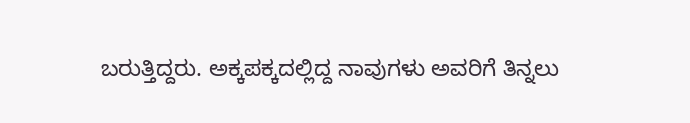ಬರುತ್ತಿದ್ದರು. ಅಕ್ಕಪಕ್ಕದಲ್ಲಿದ್ದ ನಾವುಗಳು ಅವರಿಗೆ ತಿನ್ನಲು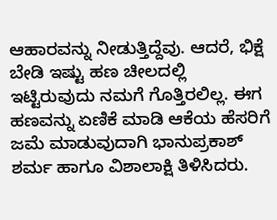ಆಹಾರವನ್ನು ನೀಡುತ್ತಿದ್ದೆವು. ಆದರೆ, ಭಿಕ್ಷೆ ಬೇಡಿ ಇಷ್ಟು ಹಣ ಚೀಲದಲ್ಲಿ ಇಟ್ಟಿರುವುದು ನಮಗೆ ಗೊತ್ತಿರಲಿಲ್ಲ. ಈಗ ಹಣವನ್ನು ಏಣಿಕೆ ಮಾಡಿ ಆಕೆಯ ಹೆಸರಿಗೆ ಜಮೆ ಮಾಡುವುದಾಗಿ ಭಾನುಪ್ರಕಾಶ್ ಶರ್ಮ ಹಾಗೂ ವಿಶಾಲಾಕ್ಷಿ ತಿಳಿಸಿದರು.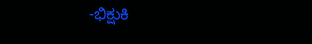-ಭಿಕ್ಷುಕಿ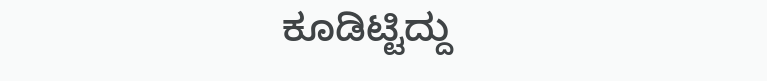ಕೂಡಿಟ್ಟಿದ್ದು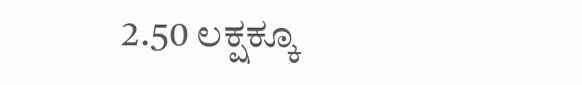2.50 ಲಕ್ಷಕ್ಕೂ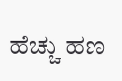ಹೆಚ್ಚು ಹಣ